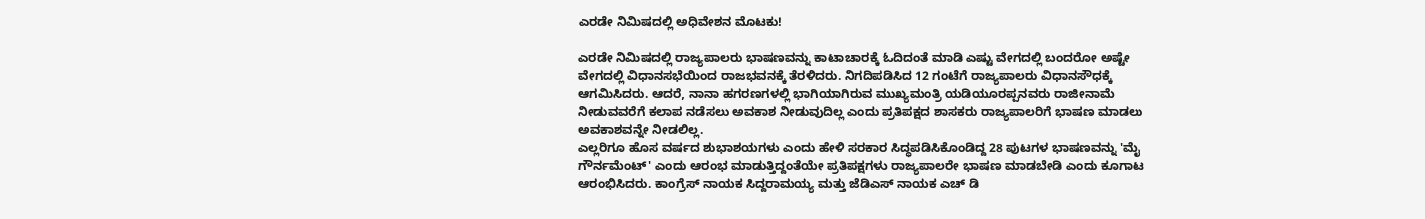ಎರಡೇ ನಿಮಿಷದಲ್ಲಿ ಅಧಿವೇಶನ ಮೊಟಕು!

ಎರಡೇ ನಿಮಿಷದಲ್ಲಿ ರಾಜ್ಯಪಾಲರು ಭಾಷಣವನ್ನು ಕಾಟಾಚಾರಕ್ಕೆ ಓದಿದಂತೆ ಮಾಡಿ ಎಷ್ಟು ವೇಗದಲ್ಲಿ ಬಂದರೋ ಅಷ್ಟೇ ವೇಗದಲ್ಲಿ ವಿಧಾನಸಭೆಯಿಂದ ರಾಜಭವನಕ್ಕೆ ತೆರಳಿದರು. ನಿಗದಿಪಡಿಸಿದ 12 ಗಂಟೆಗೆ ರಾಜ್ಯಪಾಲರು ವಿಧಾನಸೌಧಕ್ಕೆ ಆಗಮಿಸಿದರು. ಆದರೆ, ನಾನಾ ಹಗರಣಗಳಲ್ಲಿ ಭಾಗಿಯಾಗಿರುವ ಮುಖ್ಯಮಂತ್ರಿ ಯಡಿಯೂರಪ್ಪನವರು ರಾಜೀನಾಮೆ ನೀಡುವವರೆಗೆ ಕಲಾಪ ನಡೆಸಲು ಅವಕಾಶ ನೀಡುವುದಿಲ್ಲ ಎಂದು ಪ್ರತಿಪಕ್ಷದ ಶಾಸಕರು ರಾಜ್ಯಪಾಲರಿಗೆ ಭಾಷಣ ಮಾಡಲು ಅವಕಾಶವನ್ನೇ ನೀಡಲಿಲ್ಲ.
ಎಲ್ಲರಿಗೂ ಹೊಸ ವರ್ಷದ ಶುಭಾಶಯಗಳು ಎಂದು ಹೇಳಿ ಸರಕಾರ ಸಿದ್ಧಪಡಿಸಿಕೊಂಡಿದ್ದ 28 ಪುಟಗಳ ಭಾಷಣವನ್ನು 'ಮೈ ಗೌರ್ನಮೆಂಟ್' ಎಂದು ಆರಂಭ ಮಾಡುತ್ತಿದ್ದಂತೆಯೇ ಪ್ರತಿಪಕ್ಷಗಳು ರಾಜ್ಯಪಾಲರೇ ಭಾಷಣ ಮಾಡಬೇಡಿ ಎಂದು ಕೂಗಾಟ ಆರಂಭಿಸಿದರು. ಕಾಂಗ್ರೆಸ್ ನಾಯಕ ಸಿದ್ದರಾಮಯ್ಯ ಮತ್ತು ಜೆಡಿಎಸ್ ನಾಯಕ ಎಚ್ ಡಿ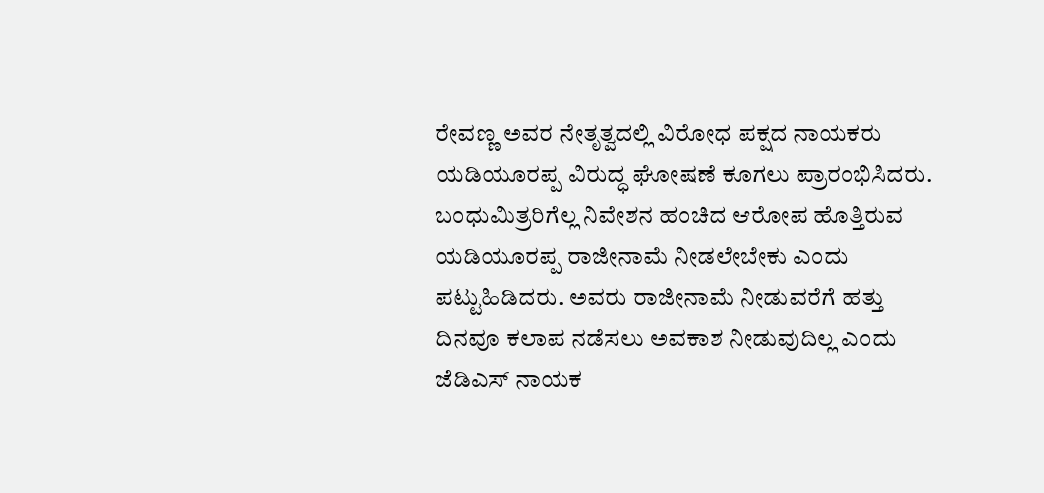ರೇವಣ್ಣ ಅವರ ನೇತೃತ್ವದಲ್ಲಿ ವಿರೋಧ ಪಕ್ಷದ ನಾಯಕರು ಯಡಿಯೂರಪ್ಪ ವಿರುದ್ಧ ಘೋಷಣೆ ಕೂಗಲು ಪ್ರಾರಂಭಿಸಿದರು. ಬಂಧುಮಿತ್ರರಿಗೆಲ್ಲ ನಿವೇಶನ ಹಂಚಿದ ಆರೋಪ ಹೊತ್ತಿರುವ ಯಡಿಯೂರಪ್ಪ ರಾಜೀನಾಮೆ ನೀಡಲೇಬೇಕು ಎಂದು ಪಟ್ಟುಹಿಡಿದರು. ಅವರು ರಾಜೀನಾಮೆ ನೀಡುವರೆಗೆ ಹತ್ತು ದಿನವೂ ಕಲಾಪ ನಡೆಸಲು ಅವಕಾಶ ನೀಡುವುದಿಲ್ಲ ಎಂದು ಜೆಡಿಎಸ್ ನಾಯಕ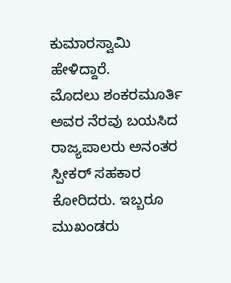ಕುಮಾರಸ್ವಾಮಿ ಹೇಳಿದ್ದಾರೆ.
ಮೊದಲು ಶಂಕರಮೂರ್ತಿ ಅವರ ನೆರವು ಬಯಸಿದ ರಾಜ್ಯಪಾಲರು ಅನಂತರ ಸ್ಪೀಕರ್ ಸಹಕಾರ ಕೋರಿದರು. ಇಬ್ಬರೂ ಮುಖಂಡರು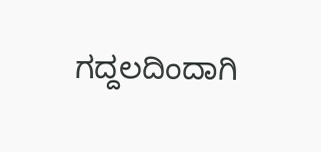ಗದ್ದಲದಿಂದಾಗಿ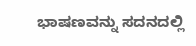ಭಾಷಣವನ್ನು ಸದನದಲ್ಲಿ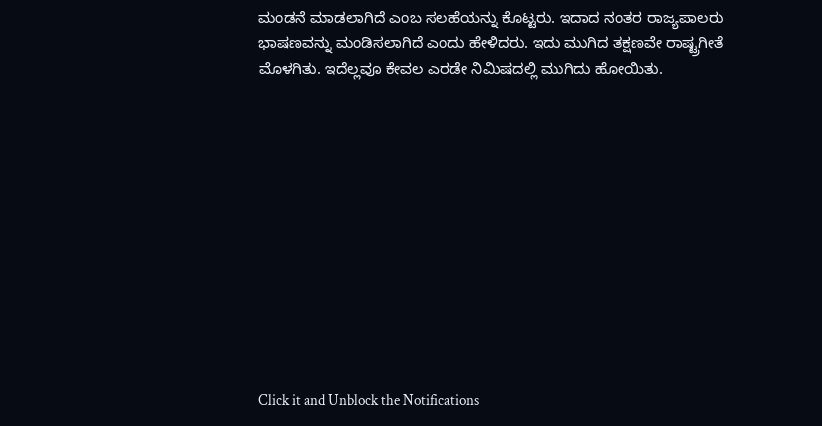ಮಂಡನೆ ಮಾಡಲಾಗಿದೆ ಎಂಬ ಸಲಹೆಯನ್ನು ಕೊಟ್ಟರು. ಇದಾದ ನಂತರ ರಾಜ್ಯಪಾಲರು ಭಾಷಣವನ್ನು ಮಂಡಿಸಲಾಗಿದೆ ಎಂದು ಹೇಳಿದರು. ಇದು ಮುಗಿದ ತಕ್ಷಣವೇ ರಾಷ್ಟ್ರಗೀತೆ ಮೊಳಗಿತು. ಇದೆಲ್ಲವೂ ಕೇವಲ ಎರಡೇ ನಿಮಿಷದಲ್ಲಿ ಮುಗಿದು ಹೋಯಿತು.












Click it and Unblock the Notifications